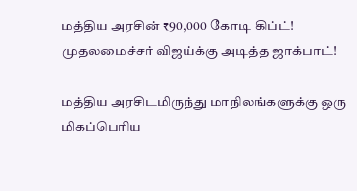மத்திய அரசின் ₹90,000 கோடி கிப்ட்! முதலமைச்சர் விஜய்க்கு அடித்த ஜாக்பாட்!

மத்திய அரசிடமிருந்து மாநிலங்களுக்கு ஒரு மிகப்பெரிய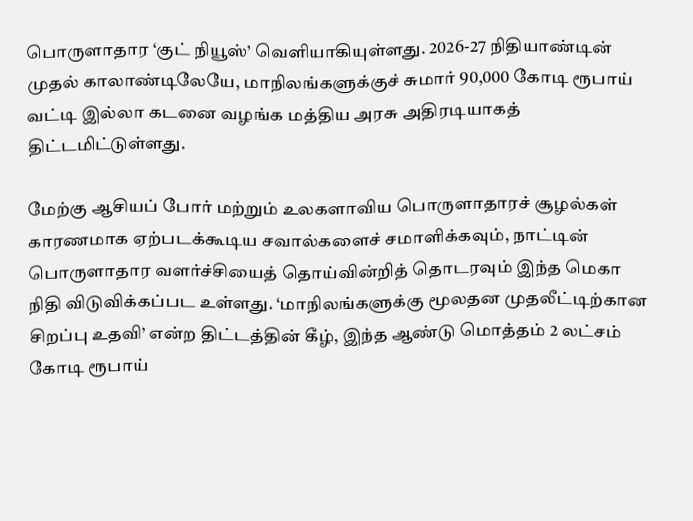பொருளாதார ‘குட் நியூஸ்’ வெளியாகியுள்ளது. 2026-27 நிதியாண்டின் முதல் காலாண்டிலேயே, மாநிலங்களுக்குச் சுமார் 90,000 கோடி ரூபாய் வட்டி இல்லா கடனை வழங்க மத்திய அரசு அதிரடியாகத் திட்டமிட்டுள்ளது.

மேற்கு ஆசியப் போர் மற்றும் உலகளாவிய பொருளாதாரச் சூழல்கள் காரணமாக ஏற்படக்கூடிய சவால்களைச் சமாளிக்கவும், நாட்டின் பொருளாதார வளர்ச்சியைத் தொய்வின்றித் தொடரவும் இந்த மெகா நிதி விடுவிக்கப்பட உள்ளது. ‘மாநிலங்களுக்கு மூலதன முதலீட்டிற்கான சிறப்பு உதவி’ என்ற திட்டத்தின் கீழ், இந்த ஆண்டு மொத்தம் 2 லட்சம் கோடி ரூபாய்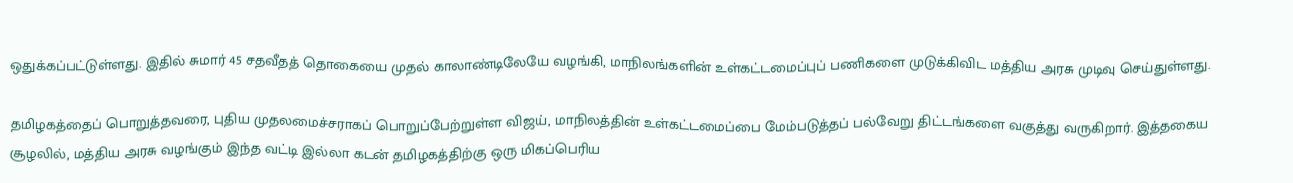ஒதுக்கப்பட்டுள்ளது. இதில் சுமார் 45 சதவீதத் தொகையை முதல் காலாண்டிலேயே வழங்கி, மாநிலங்களின் உள்கட்டமைப்புப் பணிகளை முடுக்கிவிட மத்திய அரசு முடிவு செய்துள்ளது.

தமிழகத்தைப் பொறுத்தவரை, புதிய முதலமைச்சராகப் பொறுப்பேற்றுள்ள விஜய், மாநிலத்தின் உள்கட்டமைப்பை மேம்படுத்தப் பல்வேறு திட்டங்களை வகுத்து வருகிறார். இத்தகைய சூழலில், மத்திய அரசு வழங்கும் இந்த வட்டி இல்லா கடன் தமிழகத்திற்கு ஒரு மிகப்பெரிய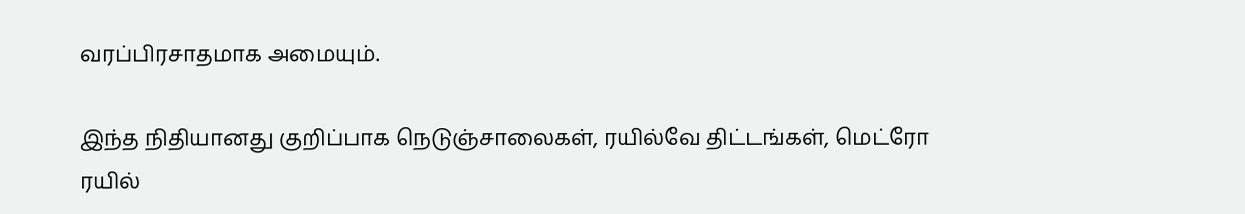வரப்பிரசாதமாக அமையும்.

இந்த நிதியானது குறிப்பாக நெடுஞ்சாலைகள், ரயில்வே திட்டங்கள், மெட்ரோ ரயில்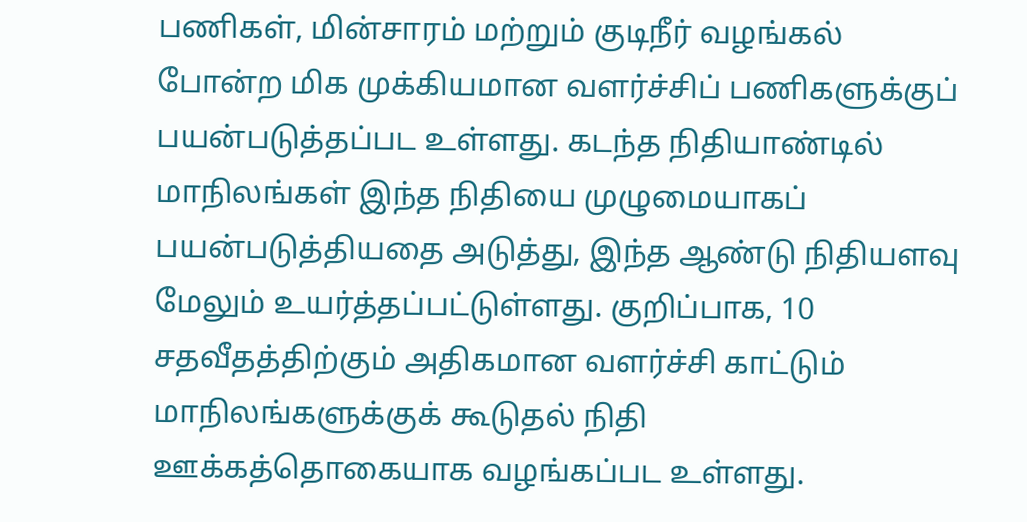பணிகள், மின்சாரம் மற்றும் குடிநீர் வழங்கல் போன்ற மிக முக்கியமான வளர்ச்சிப் பணிகளுக்குப் பயன்படுத்தப்பட உள்ளது. கடந்த நிதியாண்டில் மாநிலங்கள் இந்த நிதியை முழுமையாகப் பயன்படுத்தியதை அடுத்து, இந்த ஆண்டு நிதியளவு மேலும் உயர்த்தப்பட்டுள்ளது. குறிப்பாக, 10 சதவீதத்திற்கும் அதிகமான வளர்ச்சி காட்டும் மாநிலங்களுக்குக் கூடுதல் நிதி ஊக்கத்தொகையாக வழங்கப்பட உள்ளது.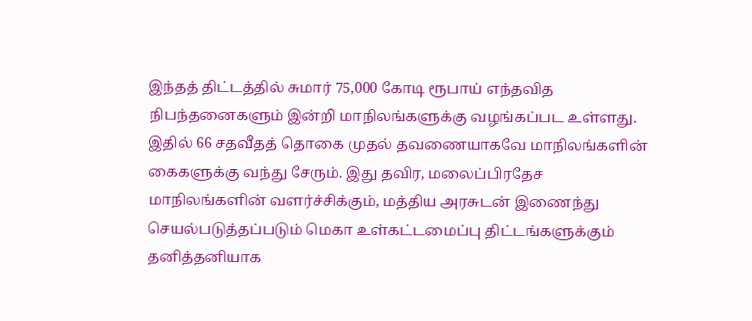இந்தத் திட்டத்தில் சுமார் 75,000 கோடி ரூபாய் எந்தவித நிபந்தனைகளும் இன்றி மாநிலங்களுக்கு வழங்கப்பட உள்ளது. இதில் 66 சதவீதத் தொகை முதல் தவணையாகவே மாநிலங்களின் கைகளுக்கு வந்து சேரும். இது தவிர, மலைப்பிரதேச மாநிலங்களின் வளர்ச்சிக்கும், மத்திய அரசுடன் இணைந்து செயல்படுத்தப்படும் மெகா உள்கட்டமைப்பு திட்டங்களுக்கும் தனித்தனியாக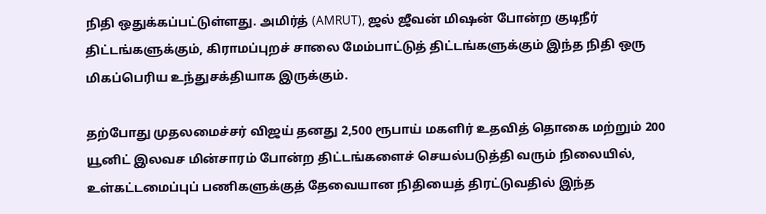நிதி ஒதுக்கப்பட்டுள்ளது. அமிர்த் (AMRUT), ஜல் ஜீவன் மிஷன் போன்ற குடிநீர் திட்டங்களுக்கும், கிராமப்புறச் சாலை மேம்பாட்டுத் திட்டங்களுக்கும் இந்த நிதி ஒரு மிகப்பெரிய உந்துசக்தியாக இருக்கும்.

தற்போது முதலமைச்சர் விஜய் தனது 2,500 ரூபாய் மகளிர் உதவித் தொகை மற்றும் 200 யூனிட் இலவச மின்சாரம் போன்ற திட்டங்களைச் செயல்படுத்தி வரும் நிலையில், உள்கட்டமைப்புப் பணிகளுக்குத் தேவையான நிதியைத் திரட்டுவதில் இந்த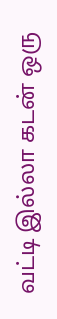வட்டி இல்லா கடன் ஒரு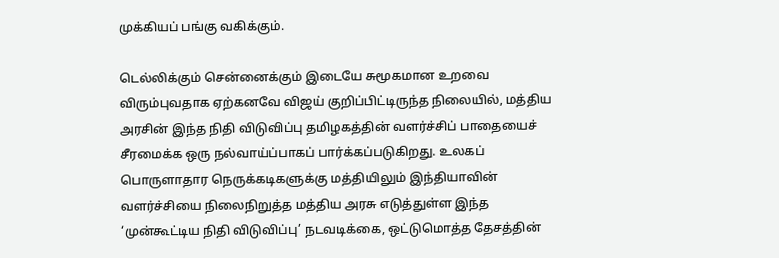முக்கியப் பங்கு வகிக்கும்.

டெல்லிக்கும் சென்னைக்கும் இடையே சுமூகமான உறவை விரும்புவதாக ஏற்கனவே விஜய் குறிப்பிட்டிருந்த நிலையில், மத்திய அரசின் இந்த நிதி விடுவிப்பு தமிழகத்தின் வளர்ச்சிப் பாதையைச் சீரமைக்க ஒரு நல்வாய்ப்பாகப் பார்க்கப்படுகிறது. உலகப் பொருளாதார நெருக்கடிகளுக்கு மத்தியிலும் இந்தியாவின் வளர்ச்சியை நிலைநிறுத்த மத்திய அரசு எடுத்துள்ள இந்த ‘முன்கூட்டிய நிதி விடுவிப்பு’ நடவடிக்கை, ஒட்டுமொத்த தேசத்தின்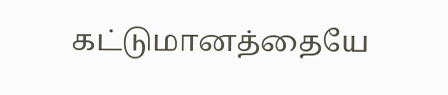கட்டுமானத்தையே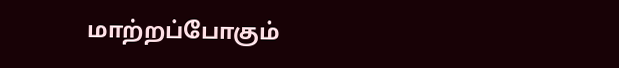மாற்றப்போகும்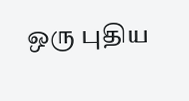ஒரு புதிய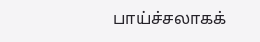பாய்ச்சலாகக்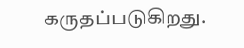கருதப்படுகிறது.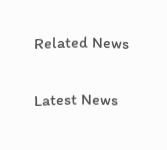Related News

Latest News